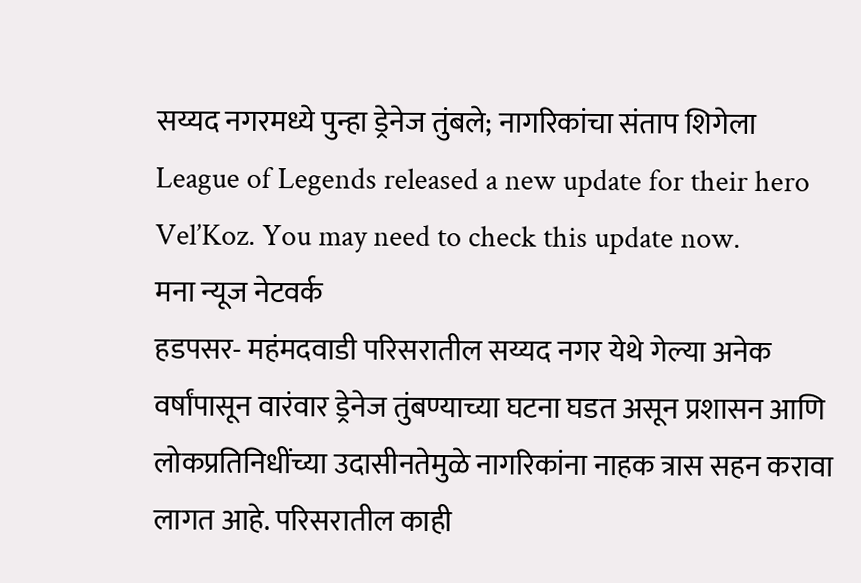सय्यद नगरमध्ये पुन्हा ड्रेनेज तुंबले; नागरिकांचा संताप शिगेला
League of Legends released a new update for their hero Vel’Koz. You may need to check this update now.
मना न्यूज नेटवर्क
हडपसर- महंमदवाडी परिसरातील सय्यद नगर येथे गेल्या अनेक वर्षांपासून वारंवार ड्रेनेज तुंबण्याच्या घटना घडत असून प्रशासन आणि लोकप्रतिनिधींच्या उदासीनतेमुळे नागरिकांना नाहक त्रास सहन करावा लागत आहे. परिसरातील काही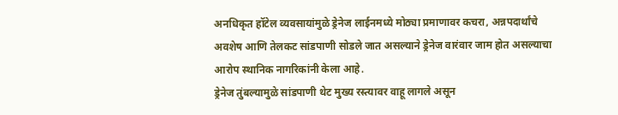अनधिकृत हॉटेल व्यवसायांमुळे ड्रेनेज लाईनमध्ये मोठ्या प्रमाणावर कचरा, अन्नपदार्थांचे अवशेष आणि तेलकट सांडपाणी सोडले जात असल्याने ड्रेनेज वारंवार जाम होत असल्याचा आरोप स्थानिक नागरिकांनी केला आहे.
ड्रेनेज तुंबल्यामुळे सांडपाणी थेट मुख्य रस्त्यावर वाहू लागले असून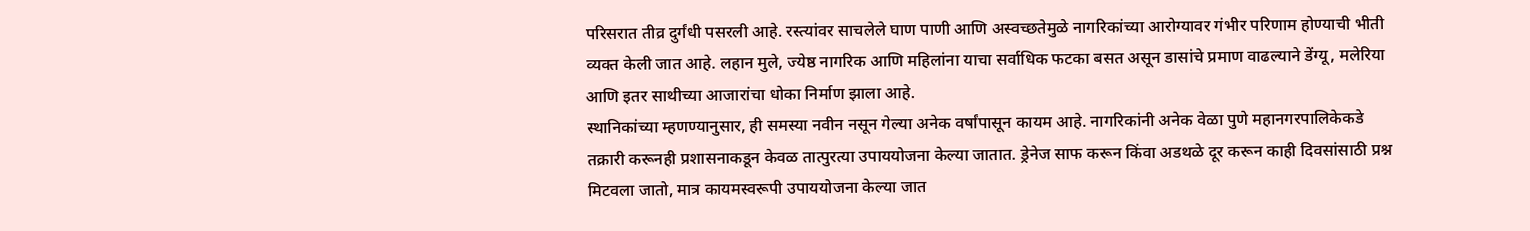परिसरात तीव्र दुर्गंधी पसरली आहे. रस्त्यांवर साचलेले घाण पाणी आणि अस्वच्छतेमुळे नागरिकांच्या आरोग्यावर गंभीर परिणाम होण्याची भीती व्यक्त केली जात आहे. लहान मुले, ज्येष्ठ नागरिक आणि महिलांना याचा सर्वाधिक फटका बसत असून डासांचे प्रमाण वाढल्याने डेंग्यू, मलेरिया आणि इतर साथीच्या आजारांचा धोका निर्माण झाला आहे.
स्थानिकांच्या म्हणण्यानुसार, ही समस्या नवीन नसून गेल्या अनेक वर्षांपासून कायम आहे. नागरिकांनी अनेक वेळा पुणे महानगरपालिकेकडे तक्रारी करूनही प्रशासनाकडून केवळ तात्पुरत्या उपाययोजना केल्या जातात. ड्रेनेज साफ करून किंवा अडथळे दूर करून काही दिवसांसाठी प्रश्न मिटवला जातो, मात्र कायमस्वरूपी उपाययोजना केल्या जात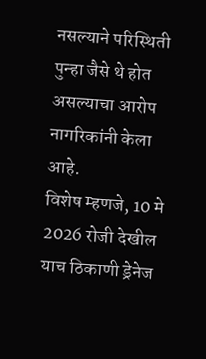नसल्याने परिस्थिती पुन्हा जैसे थे होत असल्याचा आरोप नागरिकांनी केला आहे.
विशेष म्हणजे, 10 मे 2026 रोजी देखील याच ठिकाणी ड्रेनेज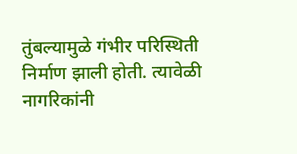तुंबल्यामुळे गंभीर परिस्थिती निर्माण झाली होती. त्यावेळी नागरिकांनी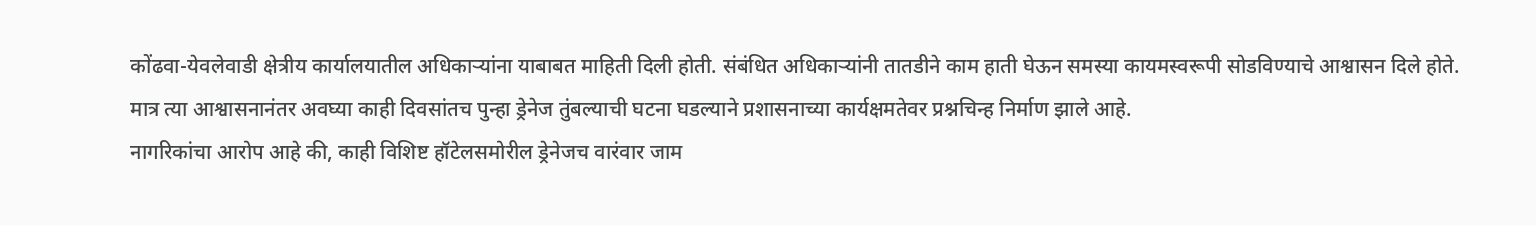कोंढवा-येवलेवाडी क्षेत्रीय कार्यालयातील अधिकाऱ्यांना याबाबत माहिती दिली होती. संबंधित अधिकाऱ्यांनी तातडीने काम हाती घेऊन समस्या कायमस्वरूपी सोडविण्याचे आश्वासन दिले होते. मात्र त्या आश्वासनानंतर अवघ्या काही दिवसांतच पुन्हा ड्रेनेज तुंबल्याची घटना घडल्याने प्रशासनाच्या कार्यक्षमतेवर प्रश्नचिन्ह निर्माण झाले आहे.
नागरिकांचा आरोप आहे की, काही विशिष्ट हॉटेलसमोरील ड्रेनेजच वारंवार जाम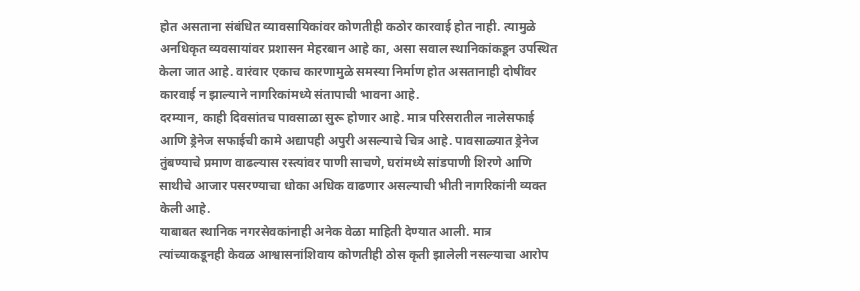होत असताना संबंधित व्यावसायिकांवर कोणतीही कठोर कारवाई होत नाही. त्यामुळे अनधिकृत व्यवसायांवर प्रशासन मेहरबान आहे का, असा सवाल स्थानिकांकडून उपस्थित केला जात आहे. वारंवार एकाच कारणामुळे समस्या निर्माण होत असतानाही दोषींवर कारवाई न झाल्याने नागरिकांमध्ये संतापाची भावना आहे.
दरम्यान, काही दिवसांतच पावसाळा सुरू होणार आहे. मात्र परिसरातील नालेसफाई आणि ड्रेनेज सफाईची कामे अद्यापही अपुरी असल्याचे चित्र आहे. पावसाळ्यात ड्रेनेज तुंबण्याचे प्रमाण वाढल्यास रस्त्यांवर पाणी साचणे, घरांमध्ये सांडपाणी शिरणे आणि साथीचे आजार पसरण्याचा धोका अधिक वाढणार असल्याची भीती नागरिकांनी व्यक्त केली आहे.
याबाबत स्थानिक नगरसेवकांनाही अनेक वेळा माहिती देण्यात आली. मात्र त्यांच्याकडूनही केवळ आश्वासनांशिवाय कोणतीही ठोस कृती झालेली नसल्याचा आरोप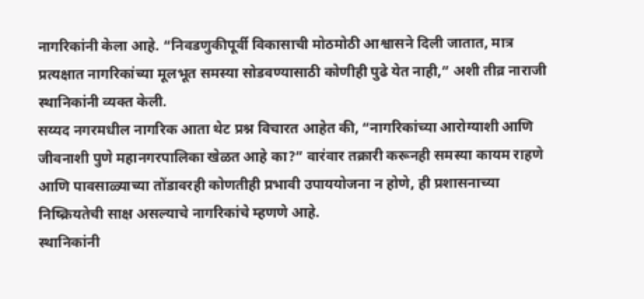नागरिकांनी केला आहे. “निवडणुकीपूर्वी विकासाची मोठमोठी आश्वासने दिली जातात, मात्र प्रत्यक्षात नागरिकांच्या मूलभूत समस्या सोडवण्यासाठी कोणीही पुढे येत नाही,” अशी तीव्र नाराजी स्थानिकांनी व्यक्त केली.
सय्यद नगरमधील नागरिक आता थेट प्रश्न विचारत आहेत की, “नागरिकांच्या आरोग्याशी आणि जीवनाशी पुणे महानगरपालिका खेळत आहे का?” वारंवार तक्रारी करूनही समस्या कायम राहणे आणि पावसाळ्याच्या तोंडावरही कोणतीही प्रभावी उपाययोजना न होणे, ही प्रशासनाच्या निष्क्रियतेची साक्ष असल्याचे नागरिकांचे म्हणणे आहे.
स्थानिकांनी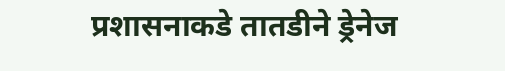प्रशासनाकडे तातडीने ड्रेनेज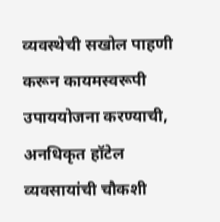व्यवस्थेची सखोल पाहणी करून कायमस्वरूपी उपाययोजना करण्याची, अनधिकृत हॉटेल व्यवसायांची चौकशी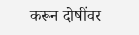करून दोषींवर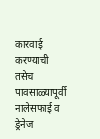कारवाई करण्याची तसेच पावसाळ्यापूर्वी नालेसफाई व ड्रेनेज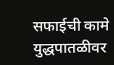सफाईची कामे युद्धपातळीवर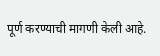पूर्ण करण्याची मागणी केली आहे.